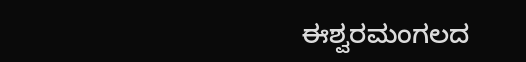ಈಶ್ವರಮಂಗಲದ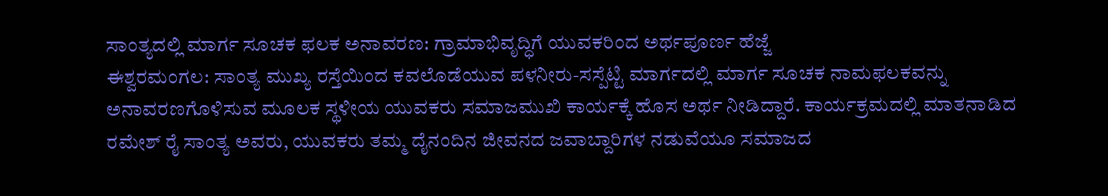ಸಾಂತ್ಯದಲ್ಲಿ ಮಾರ್ಗ ಸೂಚಕ ಫಲಕ ಅನಾವರಣ: ಗ್ರಾಮಾಭಿವೃದ್ಧಿಗೆ ಯುವಕರಿಂದ ಅರ್ಥಪೂರ್ಣ ಹೆಜ್ಜೆ
ಈಶ್ವರಮಂಗಲ: ಸಾಂತ್ಯ ಮುಖ್ಯ ರಸ್ತೆಯಿಂದ ಕವಲೊಡೆಯುವ ಪಳನೀರು-ಸಸ್ಪೆಟ್ಟಿ ಮಾರ್ಗದಲ್ಲಿ ಮಾರ್ಗ ಸೂಚಕ ನಾಮಫಲಕವನ್ನು ಅನಾವರಣಗೊಳಿಸುವ ಮೂಲಕ ಸ್ಥಳೀಯ ಯುವಕರು ಸಮಾಜಮುಖಿ ಕಾರ್ಯಕ್ಕೆ ಹೊಸ ಅರ್ಥ ನೀಡಿದ್ದಾರೆ. ಕಾರ್ಯಕ್ರಮದಲ್ಲಿ ಮಾತನಾಡಿದ ರಮೇಶ್ ರೈ ಸಾಂತ್ಯ ಅವರು, ಯುವಕರು ತಮ್ಮ ದೈನಂದಿನ ಜೀವನದ ಜವಾಬ್ದಾರಿಗಳ ನಡುವೆಯೂ ಸಮಾಜದ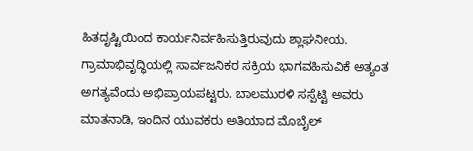ಹಿತದೃಷ್ಟಿಯಿಂದ ಕಾರ್ಯನಿರ್ವಹಿಸುತ್ತಿರುವುದು ಶ್ಲಾಘನೀಯ. ಗ್ರಾಮಾಭಿವೃದ್ಧಿಯಲ್ಲಿ ಸಾರ್ವಜನಿಕರ ಸಕ್ರಿಯ ಭಾಗವಹಿಸುವಿಕೆ ಅತ್ಯಂತ ಅಗತ್ಯವೆಂದು ಅಭಿಪ್ರಾಯಪಟ್ಟರು. ಬಾಲಮುರಳಿ ಸಸ್ಪೆಟ್ಟಿ ಅವರು ಮಾತನಾಡಿ, ಇಂದಿನ ಯುವಕರು ಅತಿಯಾದ ಮೊಬೈಲ್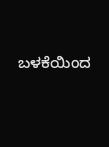ಬಳಕೆಯಿಂದ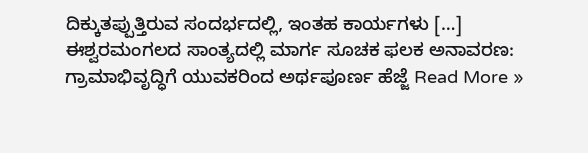ದಿಕ್ಕುತಪ್ಪುತ್ತಿರುವ ಸಂದರ್ಭದಲ್ಲಿ, ಇಂತಹ ಕಾರ್ಯಗಳು […]
ಈಶ್ವರಮಂಗಲದ ಸಾಂತ್ಯದಲ್ಲಿ ಮಾರ್ಗ ಸೂಚಕ ಫಲಕ ಅನಾವರಣ: ಗ್ರಾಮಾಭಿವೃದ್ಧಿಗೆ ಯುವಕರಿಂದ ಅರ್ಥಪೂರ್ಣ ಹೆಜ್ಜೆ Read More »